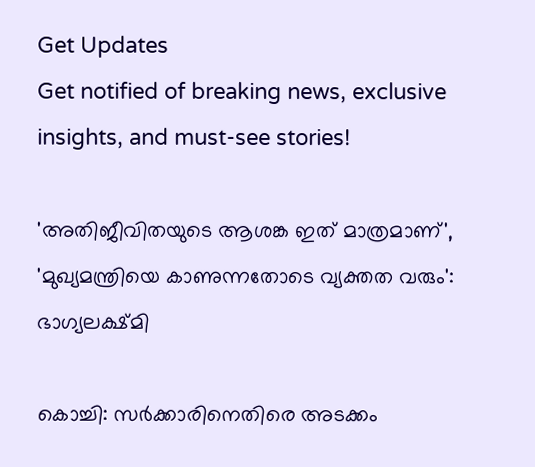Get Updates
Get notified of breaking news, exclusive insights, and must-see stories!

'അതിജീവിതയുടെ ആശങ്ക ഇത് മാത്രമാണ്', 'മുഖ്യമന്ത്രിയെ കാണുന്നതോടെ വ്യക്തത വരും': ഭാഗ്യലക്ഷ്മി

കൊച്ചി: സർക്കാരിനെതിരെ അടക്കം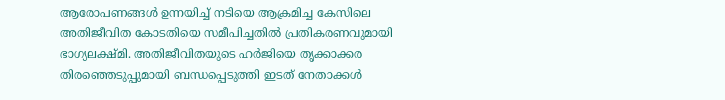ആരോപണങ്ങൾ ഉന്നയിച്ച് നടിയെ ആക്രമിച്ച കേസിലെ അതിജീവിത കോടതിയെ സമീപിച്ചതിൽ പ്രതികരണവുമായി ഭാഗ്യലക്ഷ്മി. അതിജീവിതയുടെ ഹർജിയെ തൃക്കാക്കര തിരഞ്ഞെടുപ്പുമായി ബന്ധപ്പെടുത്തി ഇടത് നേതാക്കൾ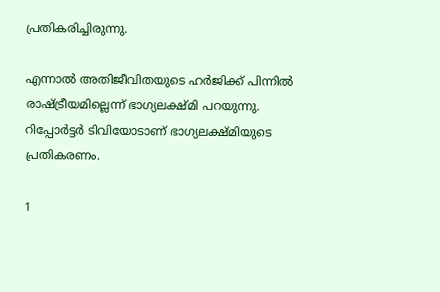പ്രതികരിച്ചിരുന്നു.

എന്നാൽ അതിജീവിതയുടെ ഹർജിക്ക് പിന്നിൽ രാഷ്ട്രീയമില്ലെന്ന് ഭാഗ്യലക്ഷ്മി പറയുന്നു. റിപ്പോർട്ടർ ടിവിയോടാണ് ഭാഗ്യലക്ഷ്മിയുടെ പ്രതികരണം.

1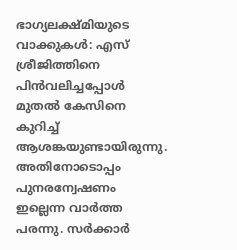ഭാഗ്യലക്ഷ്മിയുടെ വാക്കുകള്‍: എസ് ശ്രീജിത്തിനെ പിന്‍വലിച്ചപ്പോള്‍ മുതല്‍ കേസിനെ കുറിച്ച് ആശങ്കയുണ്ടായിരുന്നു. അതിനോടൊപ്പം പുനരന്വേഷണം ഇല്ലെന്ന വാര്‍ത്ത പരന്നു. സര്‍ക്കാര്‍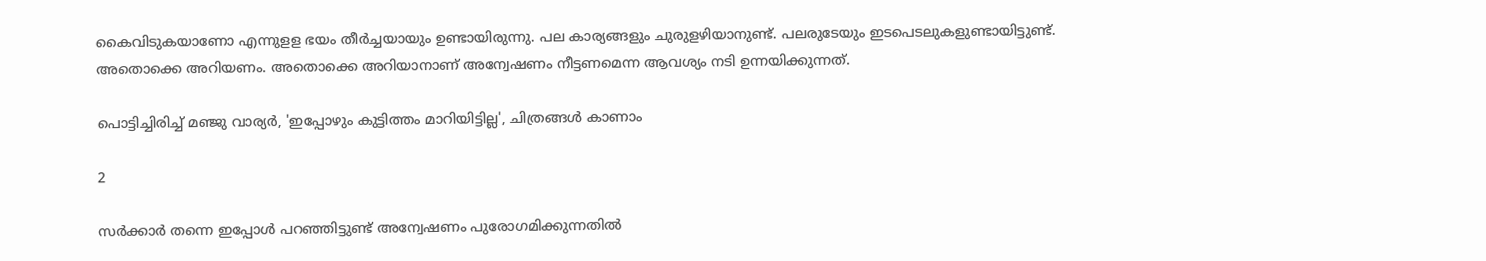കൈവിടുകയാണോ എന്നുളള ഭയം തീര്‍ച്ചയായും ഉണ്ടായിരുന്നു. പല കാര്യങ്ങളും ചുരുളഴിയാനുണ്ട്. പലരുടേയും ഇടപെടലുകളുണ്ടായിട്ടുണ്ട്. അതൊക്കെ അറിയണം. അതൊക്കെ അറിയാനാണ് അന്വേഷണം നീട്ടണമെന്ന ആവശ്യം നടി ഉന്നയിക്കുന്നത്.

പൊട്ടിച്ചിരിച്ച് മഞ്ജു വാര്യർ, 'ഇപ്പോഴും കുട്ടിത്തം മാറിയിട്ടില്ല', ചിത്രങ്ങൾ കാണാം

2

സര്‍ക്കാര്‍ തന്നെ ഇപ്പോള്‍ പറഞ്ഞിട്ടുണ്ട് അന്വേഷണം പുരോഗമിക്കുന്നതില്‍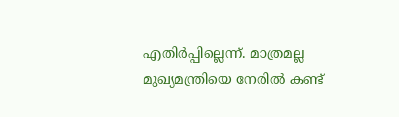എതിര്‍പ്പില്ലെന്ന്. മാത്രമല്ല മുഖ്യമന്ത്രിയെ നേരില്‍ കണ്ട്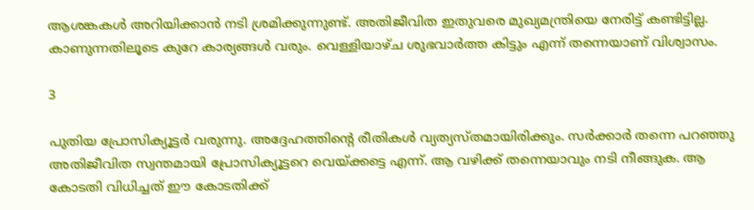ആശങ്കകള്‍ അറിയിക്കാന്‍ നടി ശ്രമിക്കുന്നുണ്ട്. അതിജീവിത ഇതുവരെ മുഖ്യമന്ത്രിയെ നേരിട്ട് കണ്ടിട്ടില്ല. കാണുന്നതിലൂടെ കുറേ കാര്യങ്ങള്‍ വരും. വെള്ളിയാഴ്ച ശുഭവാര്‍ത്ത കിട്ടും എന്ന് തന്നെയാണ് വിശ്വാസം.

3

പുതിയ പ്രോസിക്യൂട്ടര്‍ വരുന്നു. അദ്ദേഹത്തിന്റെ രീതികള്‍ വ്യത്യസ്തമായിരിക്കും. സര്‍ക്കാര്‍ തന്നെ പറഞ്ഞു അതിജീവിത സ്വന്തമായി പ്രോസിക്യൂട്ടറെ വെയ്ക്കട്ടെ എന്ന്. ആ വഴിക്ക് തന്നെയാവും നടി നീങ്ങുക. ആ കോടതി വിധിച്ചത് ഈ കോടതിക്ക്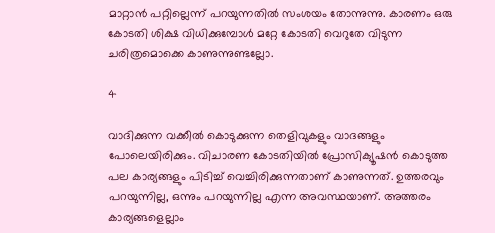മാറ്റാന്‍ പറ്റില്ലെന്ന് പറയുന്നതില്‍ സംശയം തോന്നുന്നു. കാരണം ഒരു കോടതി ശിക്ഷ വിധിക്കുമ്പോള്‍ മറ്റേ കോടതി വെറുതേ വിടുന്ന ചരിത്രമൊക്കെ കാണുന്നുണ്ടല്ലോ.

4

വാദിക്കുന്ന വക്കീല്‍ കൊടുക്കുന്ന തെളിവുകളും വാദങ്ങളും പോലെയിരിക്കും. വിചാരണ കോടതിയില്‍ പ്രോസിക്യൂഷന്‍ കൊടുത്ത പല കാര്യങ്ങളും പിടിച്ച് വെച്ചിരിക്കുന്നതാണ് കാണുന്നത്. ഉത്തരവും പറയുന്നില്ല, ഒന്നും പറയുന്നില്ല എന്ന അവസ്ഥയാണ്. അത്തരം കാര്യങ്ങളെല്ലാം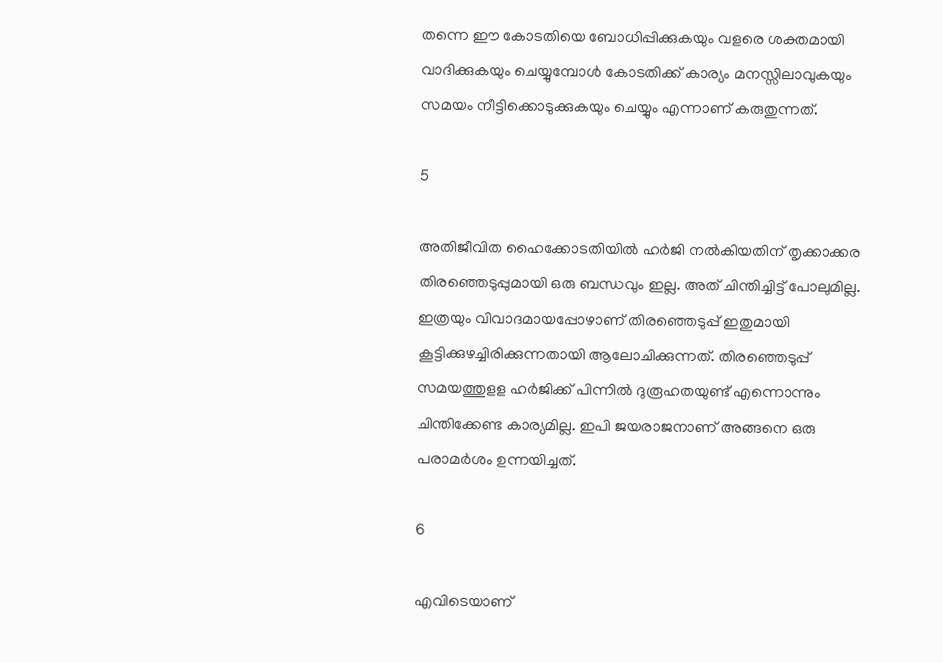തന്നെ ഈ കോടതിയെ ബോധിപ്പിക്കുകയും വളരെ ശക്തമായി വാദിക്കുകയും ചെയ്യുമ്പോള്‍ കോടതിക്ക് കാര്യം മനസ്സിലാവുകയും സമയം നീട്ടിക്കൊടുക്കുകയും ചെയ്യും എന്നാണ് കരുതുന്നത്.

5

അതിജീവിത ഹൈക്കോടതിയില്‍ ഹര്‍ജി നല്‍കിയതിന് തൃക്കാക്കര തിരഞ്ഞെടുപ്പുമായി ഒരു ബന്ധവും ഇല്ല. അത് ചിന്തിച്ചിട്ട് പോലുമില്ല. ഇത്രയും വിവാദമായപ്പോഴാണ് തിരഞ്ഞെടുപ്പ് ഇതുമായി കൂട്ടിക്കുഴച്ചിരിക്കുന്നതായി ആലോചിക്കുന്നത്. തിരഞ്ഞെടുപ്പ് സമയത്തുളള ഹര്‍ജിക്ക് പിന്നില്‍ ദുരൂഹതയുണ്ട് എന്നൊന്നും ചിന്തിക്കേണ്ട കാര്യമില്ല. ഇപി ജയരാജനാണ് അങ്ങനെ ഒരു പരാമര്‍ശം ഉന്നയിച്ചത്.

6

എവിടെയാണ്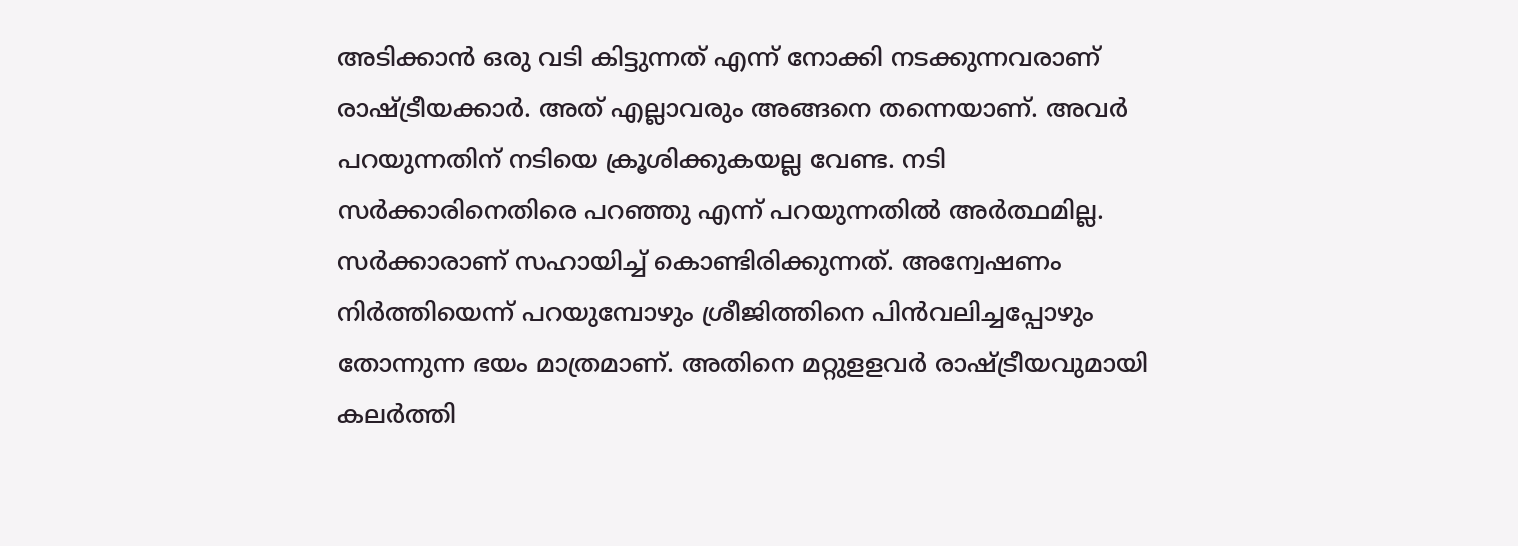അടിക്കാന്‍ ഒരു വടി കിട്ടുന്നത് എന്ന് നോക്കി നടക്കുന്നവരാണ് രാഷ്ട്രീയക്കാര്‍. അത് എല്ലാവരും അങ്ങനെ തന്നെയാണ്. അവര്‍ പറയുന്നതിന് നടിയെ ക്രൂശിക്കുകയല്ല വേണ്ട. നടി സര്‍ക്കാരിനെതിരെ പറഞ്ഞു എന്ന് പറയുന്നതില്‍ അര്‍ത്ഥമില്ല. സര്‍ക്കാരാണ് സഹായിച്ച് കൊണ്ടിരിക്കുന്നത്. അന്വേഷണം നിര്‍ത്തിയെന്ന് പറയുമ്പോഴും ശ്രീജിത്തിനെ പിന്‍വലിച്ചപ്പോഴും തോന്നുന്ന ഭയം മാത്രമാണ്. അതിനെ മറ്റുളളവര്‍ രാഷ്ട്രീയവുമായി കലര്‍ത്തി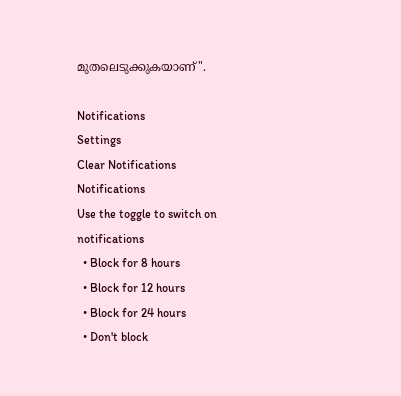മുതലെടുക്കുകയാണ്''.

Notifications
Settings
Clear Notifications
Notifications
Use the toggle to switch on notifications
  • Block for 8 hours
  • Block for 12 hours
  • Block for 24 hours
  • Don't block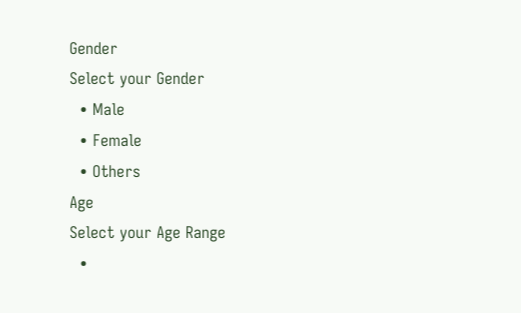Gender
Select your Gender
  • Male
  • Female
  • Others
Age
Select your Age Range
  •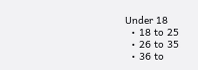Under 18
  • 18 to 25
  • 26 to 35
  • 36 to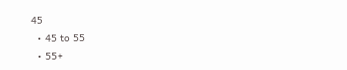45
  • 45 to 55
  • 55+